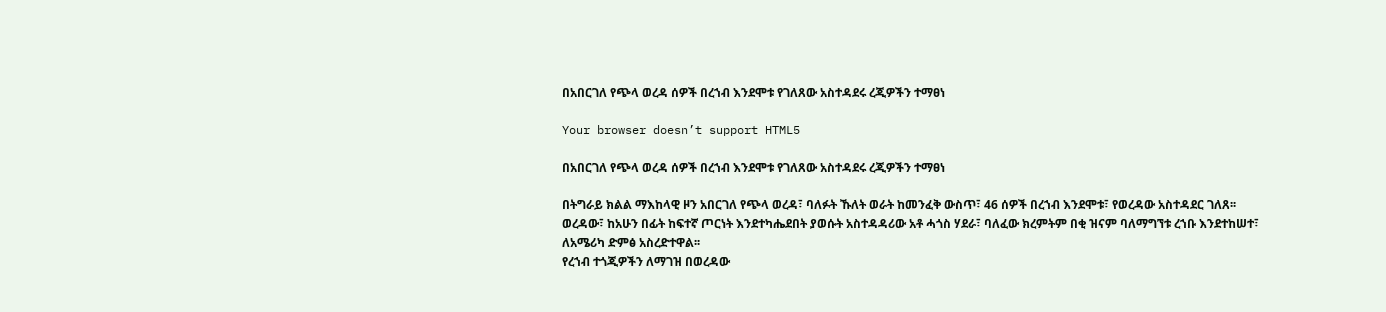በአበርገለ የጭላ ወረዳ ሰዎች በረኀብ እንደሞቱ የገለጸው አስተዳደሩ ረጂዎችን ተማፀነ

Your browser doesn’t support HTML5

በአበርገለ የጭላ ወረዳ ሰዎች በረኀብ እንደሞቱ የገለጸው አስተዳደሩ ረጂዎችን ተማፀነ

በትግራይ ክልል ማእከላዊ ዞን አበርገለ የጭላ ወረዳ፣ ባለፉት ኹለት ወራት ከመንፈቅ ውስጥ፣ 46 ሰዎች በረኀብ እንደሞቱ፣ የወረዳው አስተዳደር ገለጸ፡፡
ወረዳው፣ ከአሁን በፊት ከፍተኛ ጦርነት እንደተካሔደበት ያወሱት አስተዳዳሪው አቶ ሓጎስ ሃደራ፣ ባለፈው ክረምትም በቂ ዝናም ባለማግኘቱ ረኀቡ እንደተከሠተ፣ ለአሜሪካ ድምፅ አስረድተዋል፡፡
የረኀብ ተጎጂዎችን ለማገዝ በወረዳው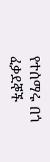የተሰማሩ በጎ ፈቃደኞች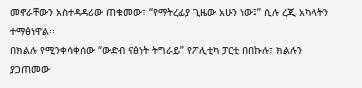መኖራቸውን አስተዳዳሪው ጠቁመው፣ “የማትረፊያ ጊዜው አሁን ነው፤” ሲሉ ረጂ አካላትን ተማፅነዋል፡፡
በክልሉ የሚንቀሳቀሰው “ውድብ ናፅነት ትግራይ” የፖሊቲካ ፓርቲ በበኩሉ፣ ክልሉን ያጋጠመው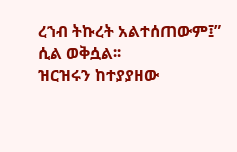ረኀብ ትኩረት አልተሰጠውም፤” ሲል ወቅሷል፡፡
ዝርዝሩን ከተያያዘው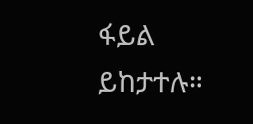ፋይል ይከታተሉ።